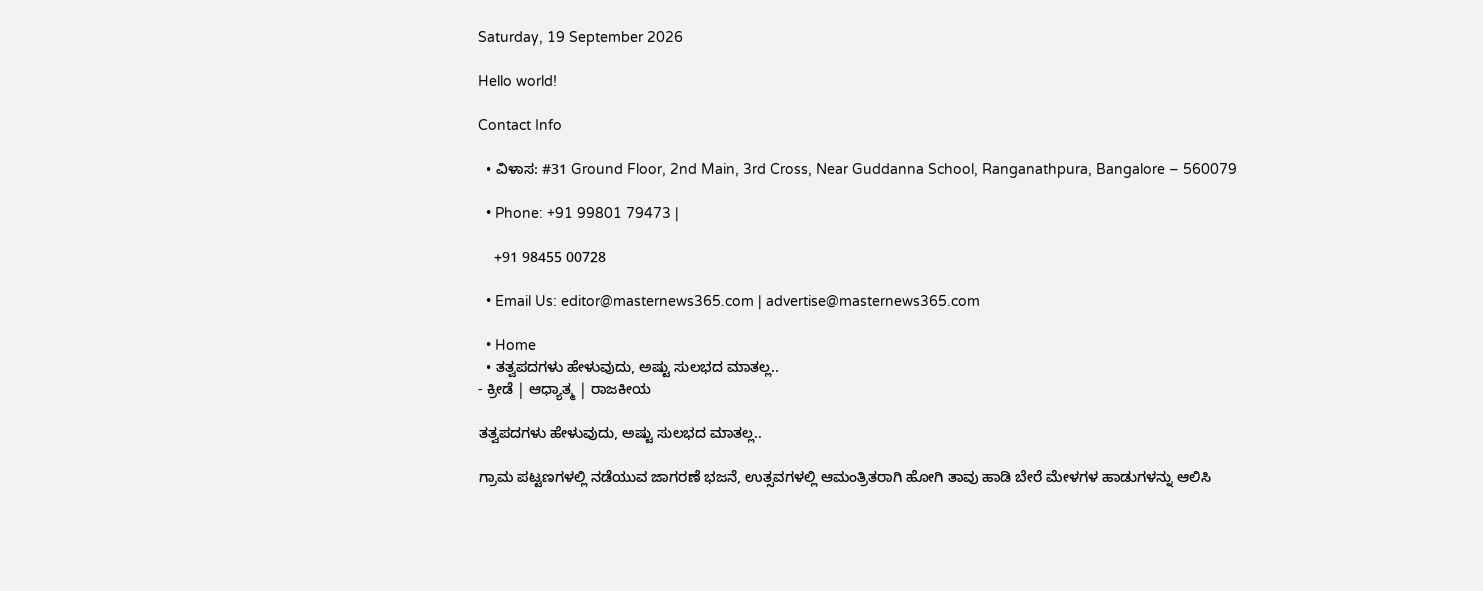Saturday, 19 September 2026

Hello world!

Contact Info

  • ವಿಳಾಸ: #31 Ground Floor, 2nd Main, 3rd Cross, Near Guddanna School, Ranganathpura, Bangalore – 560079

  • Phone: +91 99801 79473 |

    +91 98455 00728

  • Email Us: editor@masternews365.com | advertise@masternews365.com

  • Home
  • ತತ್ವಪದಗಳು ಹೇಳುವುದು, ಅಷ್ಟು ಸುಲಭದ ಮಾತಲ್ಲ..
- ಕ್ರೀಡೆ | ಆಧ್ಯಾತ್ಮ | ರಾಜಕೀಯ

ತತ್ವಪದಗಳು ಹೇಳುವುದು, ಅಷ್ಟು ಸುಲಭದ ಮಾತಲ್ಲ..

ಗ್ರಾಮ ಪಟ್ಟಣಗಳಲ್ಲಿ ನಡೆಯುವ ಜಾಗರಣೆ ಭಜನೆ, ಉತ್ಸವಗಳಲ್ಲಿ ಆಮಂತ್ರಿತರಾಗಿ ಹೋಗಿ ತಾವು ಹಾಡಿ ಬೇರೆ ಮೇಳಗಳ ಹಾಡುಗಳನ್ನು ಆಲಿಸಿ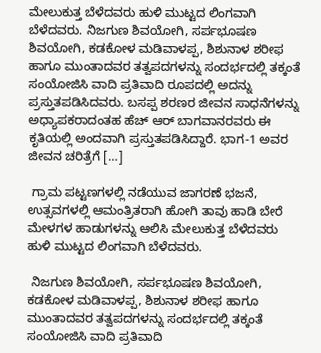ಮೇಲುಕುತ್ತ ಬೆಳೆದವರು ಹುಳಿ ಮುಟ್ಟದ ಲಿಂಗವಾಗಿ ಬೆಳೆದವರು. ನಿಜಗುಣ ಶಿವಯೋಗಿ, ಸರ್ಪಭೂಷಣ ಶಿವಯೋಗಿ, ಕಡಕೋಳ ಮಡಿವಾಳಪ್ಪ, ಶಿಶುನಾಳ ಶರೀಫ ಹಾಗೂ ಮುಂತಾದವರ ತತ್ವಪದಗಳನ್ನು ಸಂದರ್ಭದಲ್ಲಿ ತಕ್ಕಂತೆ ಸಂಯೋಜಿಸಿ ವಾದಿ ಪ್ರತಿವಾದಿ ರೂಪದಲ್ಲಿ ಅದನ್ನು ಪ್ರಸ್ತುತಪಡಿಸಿದವರು. ಬಸಪ್ಪ ಶರಣರ ಜೀವನ ಸಾಧನೆಗಳನ್ನು ಅಧ್ಯಾಪಕರಾದಂತಹ ಹೆಚ್ ಆರ್ ಬಾಗವಾನರವರು ಈ ಕೃತಿಯಲ್ಲಿ ಅಂದವಾಗಿ ಪ್ರಸ್ತುತಪಡಿಸಿದ್ದಾರೆ. ಭಾಗ-1 ಅವರ ಜೀವನ ಚರಿತ್ರೆಗೆ […]

 ಗ್ರಾಮ ಪಟ್ಟಣಗಳಲ್ಲಿ ನಡೆಯುವ ಜಾಗರಣೆ ಭಜನೆ, ಉತ್ಸವಗಳಲ್ಲಿ ಆಮಂತ್ರಿತರಾಗಿ ಹೋಗಿ ತಾವು ಹಾಡಿ ಬೇರೆ ಮೇಳಗಳ ಹಾಡುಗಳನ್ನು ಆಲಿಸಿ ಮೇಲುಕುತ್ತ ಬೆಳೆದವರು ಹುಳಿ ಮುಟ್ಟದ ಲಿಂಗವಾಗಿ ಬೆಳೆದವರು.

 ನಿಜಗುಣ ಶಿವಯೋಗಿ, ಸರ್ಪಭೂಷಣ ಶಿವಯೋಗಿ, ಕಡಕೋಳ ಮಡಿವಾಳಪ್ಪ, ಶಿಶುನಾಳ ಶರೀಫ ಹಾಗೂ ಮುಂತಾದವರ ತತ್ವಪದಗಳನ್ನು ಸಂದರ್ಭದಲ್ಲಿ ತಕ್ಕಂತೆ ಸಂಯೋಜಿಸಿ ವಾದಿ ಪ್ರತಿವಾದಿ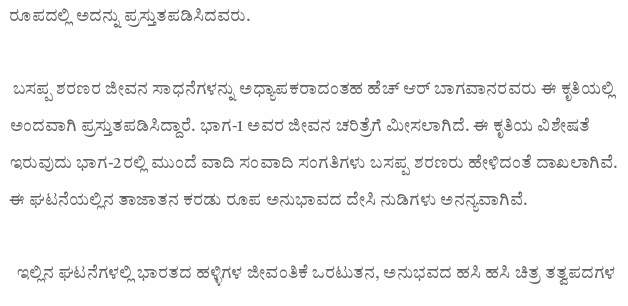ರೂಪದಲ್ಲಿ ಅದನ್ನು ಪ್ರಸ್ತುತಪಡಿಸಿದವರು.

 ಬಸಪ್ಪ ಶರಣರ ಜೀವನ ಸಾಧನೆಗಳನ್ನು ಅಧ್ಯಾಪಕರಾದಂತಹ ಹೆಚ್ ಆರ್ ಬಾಗವಾನರವರು ಈ ಕೃತಿಯಲ್ಲಿ ಅಂದವಾಗಿ ಪ್ರಸ್ತುತಪಡಿಸಿದ್ದಾರೆ. ಭಾಗ-1 ಅವರ ಜೀವನ ಚರಿತ್ರೆಗೆ ಮೀಸಲಾಗಿದೆ. ಈ ಕೃತಿಯ ವಿಶೇಷತೆ ಇರುವುದು ಭಾಗ-2ರಲ್ಲಿ ಮುಂದೆ ವಾದಿ ಸಂವಾದಿ ಸಂಗತಿಗಳು ಬಸಪ್ಪ ಶರಣರು ಹೇಳಿದಂತೆ ದಾಖಲಾಗಿವೆ. ಈ ಘಟನೆಯಲ್ಲಿನ ತಾಜಾತನ ಕರಡು ರೂಪ ಅನುಭಾವದ ದೇಸಿ ನುಡಿಗಳು ಅನನ್ಯವಾಗಿವೆ.

  ಇಲ್ಲಿನ ಘಟನೆಗಳಲ್ಲಿ ಭಾರತದ ಹಳ್ಳಿಗಳ ಜೀವಂತಿಕೆ ಒರಟುತನ, ಅನುಭವದ ಹಸಿ ಹಸಿ ಚಿತ್ರ ತತ್ವಪದಗಳ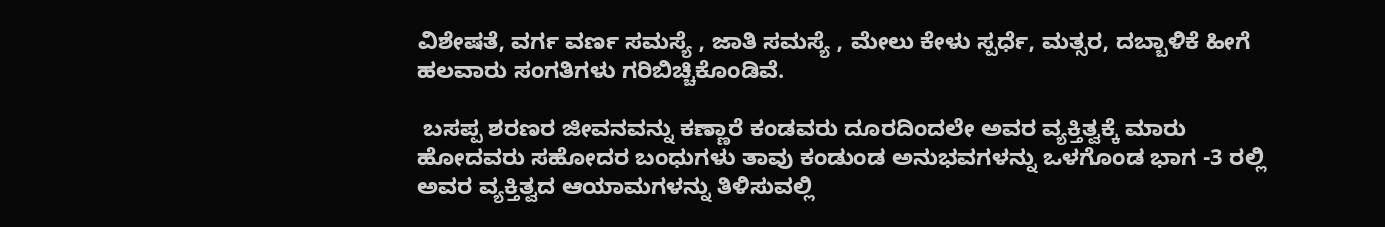ವಿಶೇಷತೆ, ವರ್ಗ ವರ್ಣ ಸಮಸ್ಯೆ , ಜಾತಿ ಸಮಸ್ಯೆ , ಮೇಲು ಕೇಳು ಸ್ಪರ್ಧೆ, ಮತ್ಸರ, ದಬ್ಬಾಳಿಕೆ ಹೀಗೆ ಹಲವಾರು ಸಂಗತಿಗಳು ಗರಿಬಿಚ್ಚಿಕೊಂಡಿವೆ.

 ಬಸಪ್ಪ ಶರಣರ ಜೀವನವನ್ನು ಕಣ್ಣಾರೆ ಕಂಡವರು ದೂರದಿಂದಲೇ ಅವರ ವ್ಯಕ್ತಿತ್ವಕ್ಕೆ ಮಾರು ಹೋದವರು ಸಹೋದರ ಬಂಧುಗಳು ತಾವು ಕಂಡುಂಡ ಅನುಭವಗಳನ್ನು ಒಳಗೊಂಡ ಭಾಗ -3 ರಲ್ಲಿ ಅವರ ವ್ಯಕ್ತಿತ್ವದ ಆಯಾಮಗಳನ್ನು ತಿಳಿಸುವಲ್ಲಿ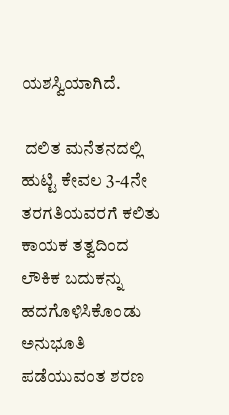ಯಶಸ್ವಿಯಾಗಿದೆ.

 ದಲಿತ ಮನೆತನದಲ್ಲಿ ಹುಟ್ಟಿ ಕೇವಲ 3-4ನೇ ತರಗತಿಯವರಗೆ ಕಲಿತು ಕಾಯಕ ತತ್ವದಿಂದ ಲೌಕಿಕ ಬದುಕನ್ನು ಹದಗೊಳಿಸಿಕೊಂಡು ಅನುಭೂತಿ ಪಡೆಯುವಂತ ಶರಣ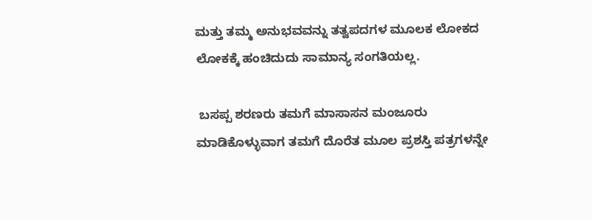ಮತ್ತು ತಮ್ಮ ಅನುಭವವನ್ನು ತತ್ವಪದಗಳ ಮೂಲಕ ಲೋಕದ ಲೋಕಕ್ಕೆ ಹಂಚಿದುದು ಸಾಮಾನ್ಯ ಸಂಗತಿಯಲ್ಲ.

 ಬಸಪ್ಪ ಶರಣರು ತಮಗೆ ಮಾಸಾಸನ ಮಂಜೂರು ಮಾಡಿಕೊಳ್ಳುವಾಗ ತಮಗೆ ದೊರೆತ ಮೂಲ ಪ್ರಶಸ್ತಿ ಪತ್ರಗಳನ್ನೇ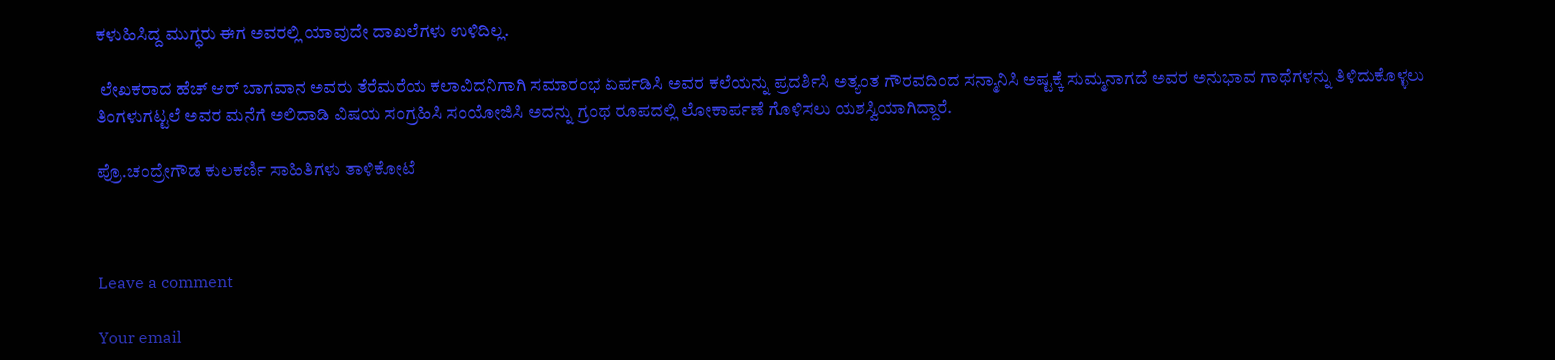ಕಳುಹಿಸಿದ್ದ ಮುಗ್ಧರು ಈಗ ಅವರಲ್ಲಿ ಯಾವುದೇ ದಾಖಲೆಗಳು ಉಳಿದಿಲ್ಲ.

 ಲೇಖಕರಾದ ಹೆಚ್ ಆರ್ ಬಾಗವಾನ ಅವರು ತೆರೆಮರೆಯ ಕಲಾವಿದನಿಗಾಗಿ ಸಮಾರಂಭ ಏರ್ಪಡಿಸಿ ಅವರ ಕಲೆಯನ್ನು ಪ್ರದರ್ಶಿಸಿ ಅತ್ಯಂತ ಗೌರವದಿಂದ ಸನ್ಮಾನಿಸಿ ಅಷ್ಟಕ್ಕೆ ಸುಮ್ಮನಾಗದೆ ಅವರ ಅನುಭಾವ ಗಾಥೆಗಳನ್ನು ತಿಳಿದುಕೊಳ್ಳಲು ತಿಂಗಳುಗಟ್ಟಲೆ ಅವರ ಮನೆಗೆ ಅಲಿದಾಡಿ ವಿಷಯ ಸಂಗ್ರಹಿಸಿ ಸಂಯೋಜಿಸಿ ಅದನ್ನು ಗ್ರಂಥ ರೂಪದಲ್ಲಿ ಲೋಕಾರ್ಪಣೆ ಗೊಳಿಸಲು ಯಶಸ್ವಿಯಾಗಿದ್ದಾರೆ.

ಪ್ರೊ.ಚಂದ್ರೇಗೌಡ ಕುಲಕರ್ಣಿ ಸಾಹಿತಿಗಳು ತಾಳಿಕೋಟೆ



Leave a comment

Your email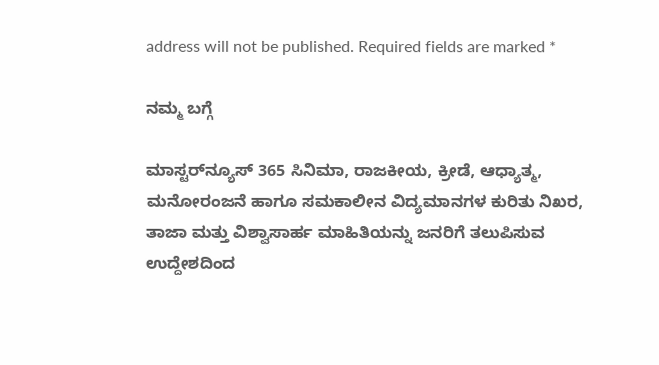address will not be published. Required fields are marked *

ನಮ್ಮ ಬಗ್ಗೆ

ಮಾಸ್ಟರ್‌ನ್ಯೂಸ್ 365 ಸಿನಿಮಾ, ರಾಜಕೀಯ, ಕ್ರೀಡೆ, ಆಧ್ಯಾತ್ಮ, ಮನೋರಂಜನೆ ಹಾಗೂ ಸಮಕಾಲೀನ ವಿದ್ಯಮಾನಗಳ ಕುರಿತು ನಿಖರ, ತಾಜಾ ಮತ್ತು ವಿಶ್ವಾಸಾರ್ಹ ಮಾಹಿತಿಯನ್ನು ಜನರಿಗೆ ತಲುಪಿಸುವ ಉದ್ದೇಶದಿಂದ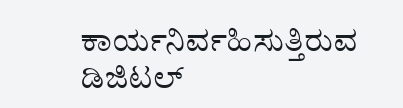ಕಾರ್ಯನಿರ್ವಹಿಸುತ್ತಿರುವ ಡಿಜಿಟಲ್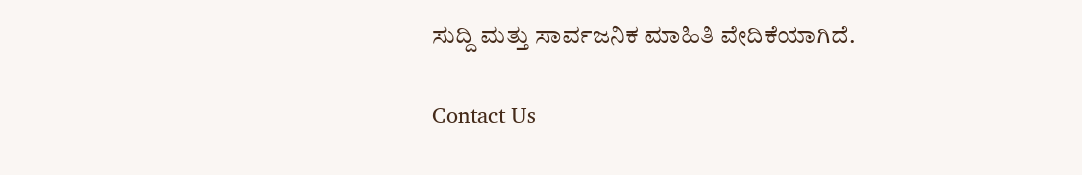ಸುದ್ದಿ ಮತ್ತು ಸಾರ್ವಜನಿಕ ಮಾಹಿತಿ ವೇದಿಕೆಯಾಗಿದೆ.

Contact Us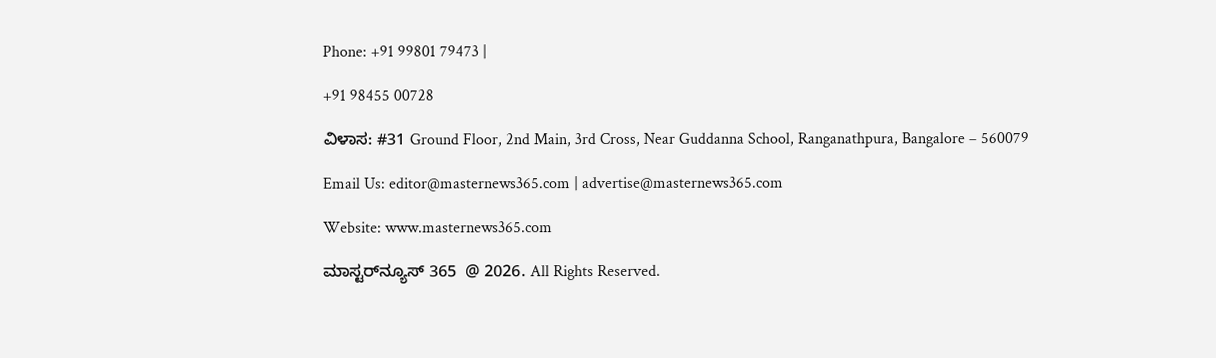Phone: +91 99801 79473 |

+91 98455 00728

ವಿಳಾಸ: #31 Ground Floor, 2nd Main, 3rd Cross, Near Guddanna School, Ranganathpura, Bangalore – 560079

Email Us: editor@masternews365.com | advertise@masternews365.com

Website: www.masternews365.com

ಮಾಸ್ಟರ್‌ನ್ಯೂಸ್ 365  @ 2026. All Rights Reserved.